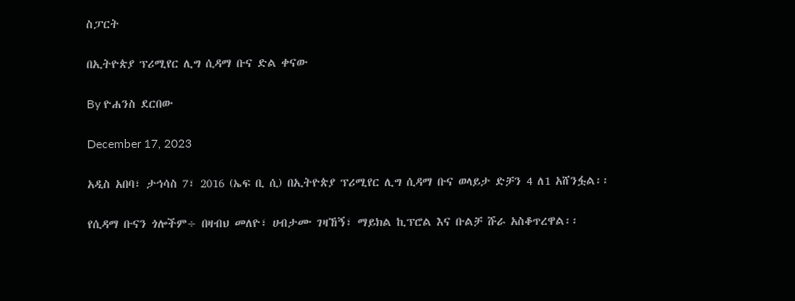ስፓርት

በኢትዮጵያ ፕሪሚየር ሊግ ሲዳማ ቡና ድል ቀናው

By ዮሐንስ ደርበው

December 17, 2023

አዲስ አበባ፣ ታኅሳስ 7፣ 2016 (ኤፍ ቢ ሲ) በኢትዮጵያ ፕሪሚየር ሊግ ሲዳማ ቡና ወላይታ ድቻን 4 ለ1 አሸንፏል፡፡

የሲዳማ ቡናን ጎሎችም÷ በዛብህ መለዮ፣ ሀብታሙ ገዛኸኝ፣ ማይክል ኪፕሮል እና ቡልቻ ሹራ አስቆጥረዋል፡፡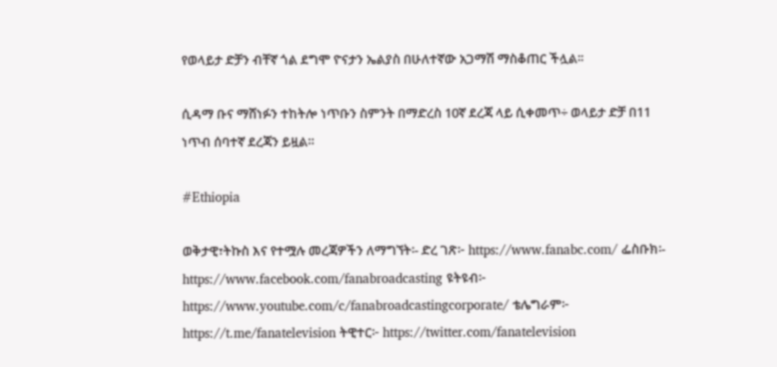የወላይታ ድቻን ብቸኛ ጎል ደግሞ ዮናታን ኤልያስ በሁለተኛው አጋማሽ ማስቆጠር ችሏል፡፡

ሲዳማ ቡና ማሸነፉን ተከትሎ ነጥቡን ስምንት በማድረስ 10ኛ ደረጃ ላይ ሲቀመጥ÷ ወላይታ ድቻ በ11 ነጥብ ሰባተኛ ደረጃን ይዟል።

#Ethiopia

ወቅታዊ፣ትኩስ እና የተሟሉ መረጃዎችን ለማግኘት፡- ድረ ገጽ፦ https://www.fanabc.com/ ፌስቡክ፡- https://www.facebook.com/fanabroadcasting ዩትዩብ፦ https://www.youtube.com/c/fanabroadcastingcorporate/ ቴሌግራም፦ https://t.me/fanatelevision ትዊተር፦ https://twitter.com/fanatelevision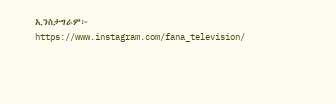ኢንስታግራም፦ https://www.instagram.com/fana_television/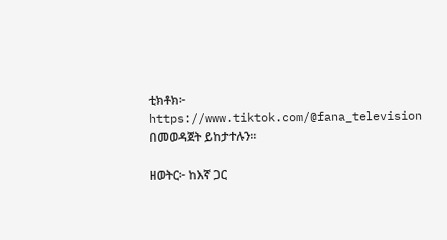ቲክቶክ፦ https://www.tiktok.com/@fana_television በመወዳጀት ይከታተሉን፡፡

ዘወትር፦ ከእኛ ጋር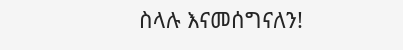ስላሉ እናመሰግናለን!